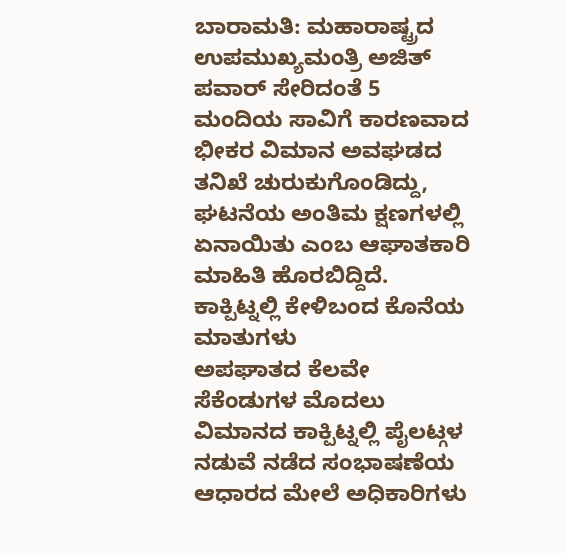ಬಾರಾಮತಿ: ಮಹಾರಾಷ್ಟ್ರದ ಉಪಮುಖ್ಯಮಂತ್ರಿ ಅಜಿತ್ ಪವಾರ್ ಸೇರಿದಂತೆ 5 ಮಂದಿಯ ಸಾವಿಗೆ ಕಾರಣವಾದ ಭೀಕರ ವಿಮಾನ ಅವಘಡದ ತನಿಖೆ ಚುರುಕುಗೊಂಡಿದ್ದು, ಘಟನೆಯ ಅಂತಿಮ ಕ್ಷಣಗಳಲ್ಲಿ ಏನಾಯಿತು ಎಂಬ ಆಘಾತಕಾರಿ ಮಾಹಿತಿ ಹೊರಬಿದ್ದಿದೆ.
ಕಾಕ್ಪಿಟ್ನಲ್ಲಿ ಕೇಳಿಬಂದ ಕೊನೆಯ ಮಾತುಗಳು
ಅಪಘಾತದ ಕೆಲವೇ ಸೆಕೆಂಡುಗಳ ಮೊದಲು ವಿಮಾನದ ಕಾಕ್ಪಿಟ್ನಲ್ಲಿ ಪೈಲಟ್ಗಳ ನಡುವೆ ನಡೆದ ಸಂಭಾಷಣೆಯ ಆಧಾರದ ಮೇಲೆ ಅಧಿಕಾರಿಗಳು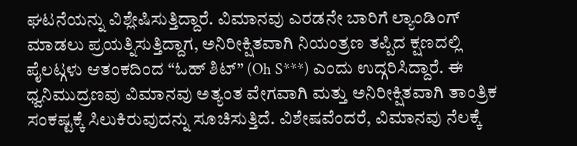ಘಟನೆಯನ್ನು ವಿಶ್ಲೇಷಿಸುತ್ತಿದ್ದಾರೆ. ವಿಮಾನವು ಎರಡನೇ ಬಾರಿಗೆ ಲ್ಯಾಂಡಿಂಗ್ ಮಾಡಲು ಪ್ರಯತ್ನಿಸುತ್ತಿದ್ದಾಗ, ಅನಿರೀಕ್ಷಿತವಾಗಿ ನಿಯಂತ್ರಣ ತಪ್ಪಿದ ಕ್ಷಣದಲ್ಲಿ ಪೈಲಟ್ಗಳು ಆತಂಕದಿಂದ “ಓಹ್ ಶಿಟ್” (Oh S***) ಎಂದು ಉದ್ಗರಿಸಿದ್ದಾರೆ. ಈ ಧ್ವನಿಮುದ್ರಣವು ವಿಮಾನವು ಅತ್ಯಂತ ವೇಗವಾಗಿ ಮತ್ತು ಅನಿರೀಕ್ಷಿತವಾಗಿ ತಾಂತ್ರಿಕ ಸಂಕಷ್ಟಕ್ಕೆ ಸಿಲುಕಿರುವುದನ್ನು ಸೂಚಿಸುತ್ತಿದೆ. ವಿಶೇಷವೆಂದರೆ, ವಿಮಾನವು ನೆಲಕ್ಕೆ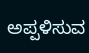ಅಪ್ಪಳಿಸುವ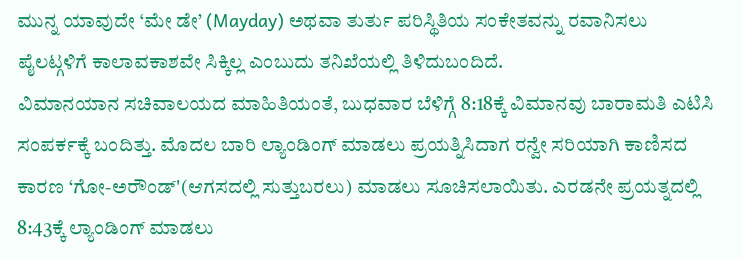ಮುನ್ನ ಯಾವುದೇ ‘ಮೇ ಡೇ’ (Mayday) ಅಥವಾ ತುರ್ತು ಪರಿಸ್ಥಿತಿಯ ಸಂಕೇತವನ್ನು ರವಾನಿಸಲು ಪೈಲಟ್ಗಳಿಗೆ ಕಾಲಾವಕಾಶವೇ ಸಿಕ್ಕಿಲ್ಲ ಎಂಬುದು ತನಿಖೆಯಲ್ಲಿ ತಿಳಿದುಬಂದಿದೆ.
ವಿಮಾನಯಾನ ಸಚಿವಾಲಯದ ಮಾಹಿತಿಯಂತೆ, ಬುಧವಾರ ಬೆಳಿಗ್ಗೆ 8:18ಕ್ಕೆ ವಿಮಾನವು ಬಾರಾಮತಿ ಎಟಿಸಿ ಸಂಪರ್ಕಕ್ಕೆ ಬಂದಿತ್ತು. ಮೊದಲ ಬಾರಿ ಲ್ಯಾಂಡಿಂಗ್ ಮಾಡಲು ಪ್ರಯತ್ನಿಸಿದಾಗ ರನ್ವೇ ಸರಿಯಾಗಿ ಕಾಣಿಸದ ಕಾರಣ ‘ಗೋ-ಅರೌಂಡ್'(ಆಗಸದಲ್ಲಿ ಸುತ್ತುಬರಲು) ಮಾಡಲು ಸೂಚಿಸಲಾಯಿತು. ಎರಡನೇ ಪ್ರಯತ್ನದಲ್ಲಿ 8:43ಕ್ಕೆ ಲ್ಯಾಂಡಿಂಗ್ ಮಾಡಲು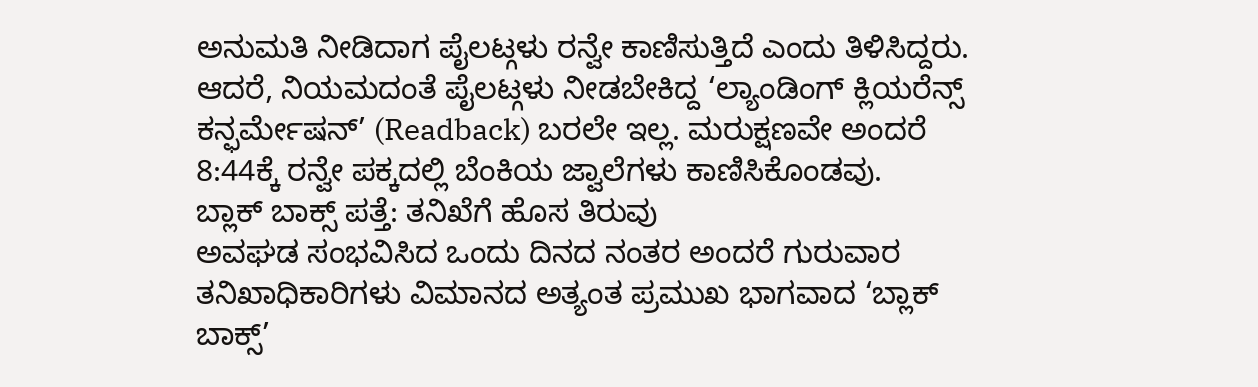ಅನುಮತಿ ನೀಡಿದಾಗ ಪೈಲಟ್ಗಳು ರನ್ವೇ ಕಾಣಿಸುತ್ತಿದೆ ಎಂದು ತಿಳಿಸಿದ್ದರು. ಆದರೆ, ನಿಯಮದಂತೆ ಪೈಲಟ್ಗಳು ನೀಡಬೇಕಿದ್ದ ‘ಲ್ಯಾಂಡಿಂಗ್ ಕ್ಲಿಯರೆನ್ಸ್ ಕನ್ಫರ್ಮೇಷನ್’ (Readback) ಬರಲೇ ಇಲ್ಲ. ಮರುಕ್ಷಣವೇ ಅಂದರೆ 8:44ಕ್ಕೆ ರನ್ವೇ ಪಕ್ಕದಲ್ಲಿ ಬೆಂಕಿಯ ಜ್ವಾಲೆಗಳು ಕಾಣಿಸಿಕೊಂಡವು.
ಬ್ಲಾಕ್ ಬಾಕ್ಸ್ ಪತ್ತೆ: ತನಿಖೆಗೆ ಹೊಸ ತಿರುವು
ಅವಘಡ ಸಂಭವಿಸಿದ ಒಂದು ದಿನದ ನಂತರ ಅಂದರೆ ಗುರುವಾರ ತನಿಖಾಧಿಕಾರಿಗಳು ವಿಮಾನದ ಅತ್ಯಂತ ಪ್ರಮುಖ ಭಾಗವಾದ ‘ಬ್ಲಾಕ್ ಬಾಕ್ಸ್’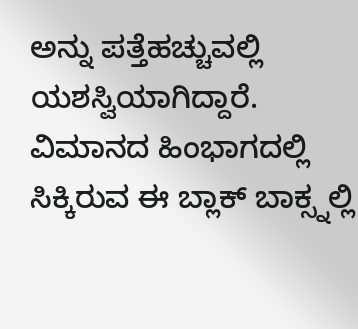ಅನ್ನು ಪತ್ತೆಹಚ್ಚುವಲ್ಲಿ ಯಶಸ್ವಿಯಾಗಿದ್ದಾರೆ. ವಿಮಾನದ ಹಿಂಭಾಗದಲ್ಲಿ ಸಿಕ್ಕಿರುವ ಈ ಬ್ಲಾಕ್ ಬಾಕ್ಸ್ನಲ್ಲಿ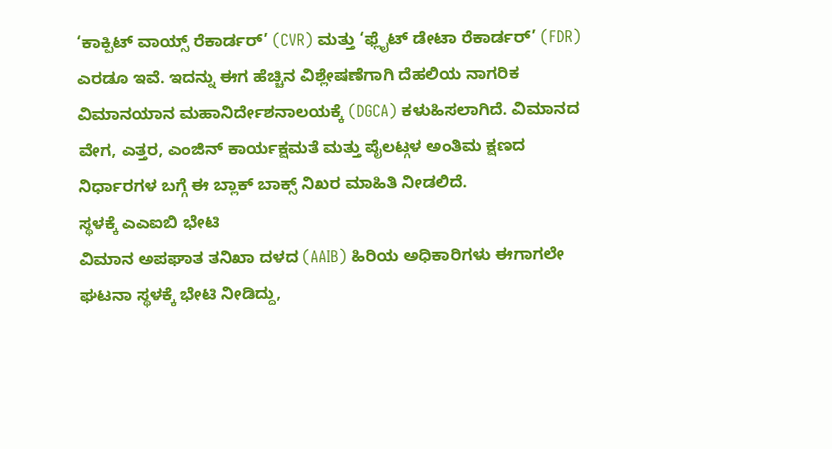‘ಕಾಕ್ಪಿಟ್ ವಾಯ್ಸ್ ರೆಕಾರ್ಡರ್’ (CVR) ಮತ್ತು ‘ಫ್ಲೈಟ್ ಡೇಟಾ ರೆಕಾರ್ಡರ್’ (FDR) ಎರಡೂ ಇವೆ. ಇದನ್ನು ಈಗ ಹೆಚ್ಚಿನ ವಿಶ್ಲೇಷಣೆಗಾಗಿ ದೆಹಲಿಯ ನಾಗರಿಕ ವಿಮಾನಯಾನ ಮಹಾನಿರ್ದೇಶನಾಲಯಕ್ಕೆ (DGCA) ಕಳುಹಿಸಲಾಗಿದೆ. ವಿಮಾನದ ವೇಗ, ಎತ್ತರ, ಎಂಜಿನ್ ಕಾರ್ಯಕ್ಷಮತೆ ಮತ್ತು ಪೈಲಟ್ಗಳ ಅಂತಿಮ ಕ್ಷಣದ ನಿರ್ಧಾರಗಳ ಬಗ್ಗೆ ಈ ಬ್ಲಾಕ್ ಬಾಕ್ಸ್ ನಿಖರ ಮಾಹಿತಿ ನೀಡಲಿದೆ.
ಸ್ಥಳಕ್ಕೆ ಎಎಐಬಿ ಭೇಟಿ
ವಿಮಾನ ಅಪಘಾತ ತನಿಖಾ ದಳದ (AAIB) ಹಿರಿಯ ಅಧಿಕಾರಿಗಳು ಈಗಾಗಲೇ ಘಟನಾ ಸ್ಥಳಕ್ಕೆ ಭೇಟಿ ನೀಡಿದ್ದು,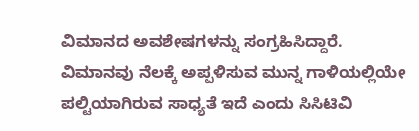ವಿಮಾನದ ಅವಶೇಷಗಳನ್ನು ಸಂಗ್ರಹಿಸಿದ್ದಾರೆ. ವಿಮಾನವು ನೆಲಕ್ಕೆ ಅಪ್ಪಳಿಸುವ ಮುನ್ನ ಗಾಳಿಯಲ್ಲಿಯೇ ಪಲ್ಟಿಯಾಗಿರುವ ಸಾಧ್ಯತೆ ಇದೆ ಎಂದು ಸಿಸಿಟಿವಿ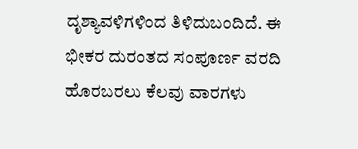ದೃಶ್ಯಾವಳಿಗಳಿಂದ ತಿಳಿದುಬಂದಿದೆ. ಈ ಭೀಕರ ದುರಂತದ ಸಂಪೂರ್ಣ ವರದಿ ಹೊರಬರಲು ಕೆಲವು ವಾರಗಳು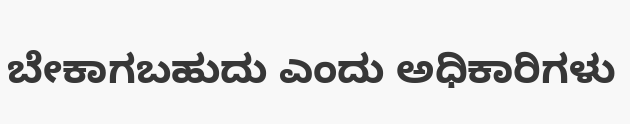ಬೇಕಾಗಬಹುದು ಎಂದು ಅಧಿಕಾರಿಗಳು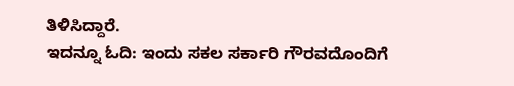ತಿಳಿಸಿದ್ದಾರೆ.
ಇದನ್ನೂ ಓದಿ: ಇಂದು ಸಕಲ ಸರ್ಕಾರಿ ಗೌರವದೊಂದಿಗೆ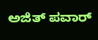ಅಜಿತ್ ಪವಾರ್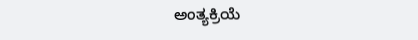ಅಂತ್ಯಕ್ರಿಯೆ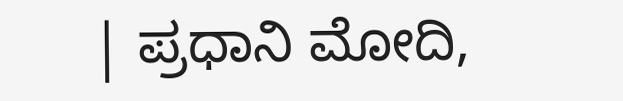| ಪ್ರಧಾನಿ ಮೋದಿ,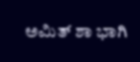ಅಮಿತ್ ಶಾ ಭಾಗಿ